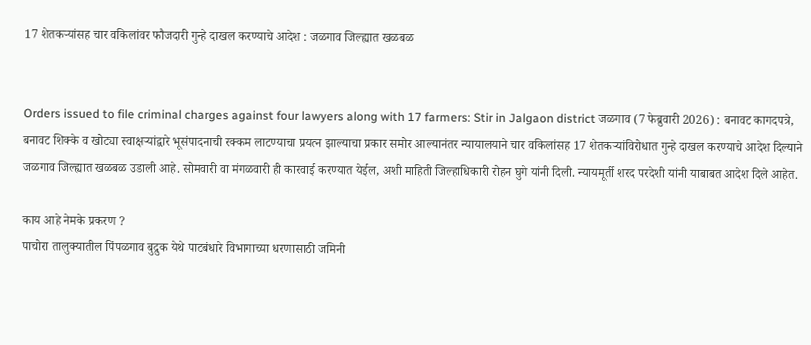17 शेतकर्‍यांसह चार वकिलांवर फौजदारी गुन्हे दाखल करण्याचे आदेश : जळगाव जिल्ह्यात खळबळ


Orders issued to file criminal charges against four lawyers along with 17 farmers: Stir in Jalgaon district जळगाव (7 फेब्रुवारी 2026) : बनावट कागदपत्रे, बनावट शिक्के व खोट्या स्वाक्षर्‍यांद्वारे भूसंपादनाची रक्कम लाटण्याचा प्रयत्न झाल्याचा प्रकार समोर आल्यानंतर न्यायालयाने चार वकिलांसह 17 शेतकर्‍यांविरोधात गुन्हे दाखल करण्याचे आदेश दिल्याने जळगाव जिल्ह्यात खळबळ उडाली आहे. सोमवारी वा मंगळवारी ही कारवाई करण्यात येईल, अशी माहिती जिल्हाधिकारी रोहन घुगे यांनी दिली. न्यायमूर्ती शरद परदेशी यांनी याबाबत आदेश दिले आहेत.

काय आहे नेमके प्रकरण ?
पाचोरा तालुक्यातील पिंपळगाव बुद्रुक येथे पाटबंधारे विभागाच्या धरणासाठी जमिनी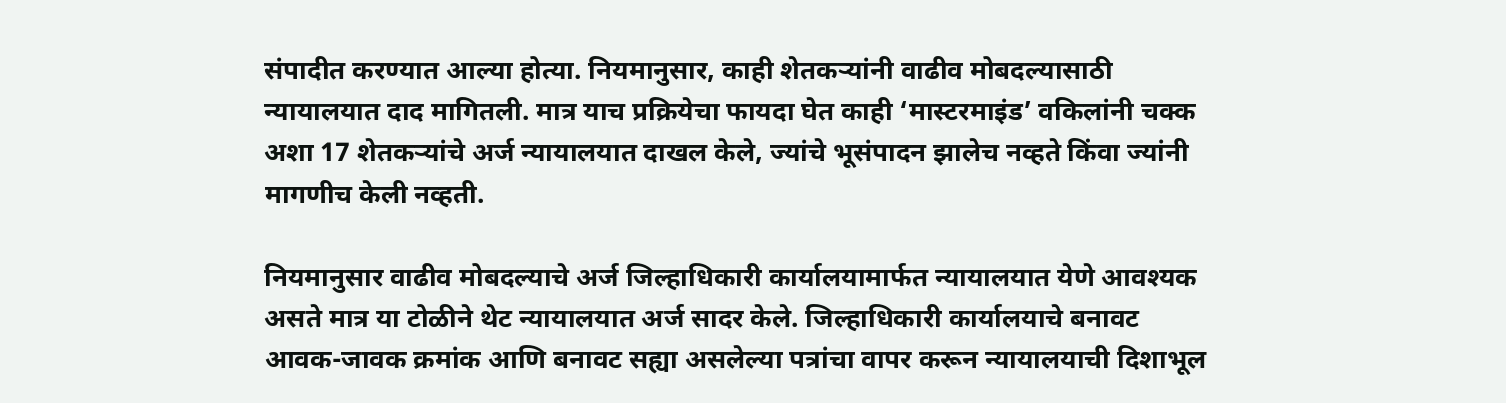संपादीत करण्यात आल्या होत्या. नियमानुसार, काही शेतकर्‍यांनी वाढीव मोबदल्यासाठी न्यायालयात दाद मागितली. मात्र याच प्रक्रियेचा फायदा घेत काही ‘मास्टरमाइंड’ वकिलांनी चक्क अशा 17 शेतकर्‍यांचे अर्ज न्यायालयात दाखल केले, ज्यांचे भूसंपादन झालेच नव्हते किंवा ज्यांनी मागणीच केली नव्हती.

नियमानुसार वाढीव मोबदल्याचे अर्ज जिल्हाधिकारी कार्यालयामार्फत न्यायालयात येणे आवश्यक असते मात्र या टोळीने थेट न्यायालयात अर्ज सादर केले. जिल्हाधिकारी कार्यालयाचे बनावट आवक-जावक क्रमांक आणि बनावट सह्या असलेल्या पत्रांचा वापर करून न्यायालयाची दिशाभूल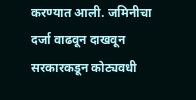करण्यात आली. जमिनीचा दर्जा वाढवून दाखवून सरकारकडून कोट्यवधी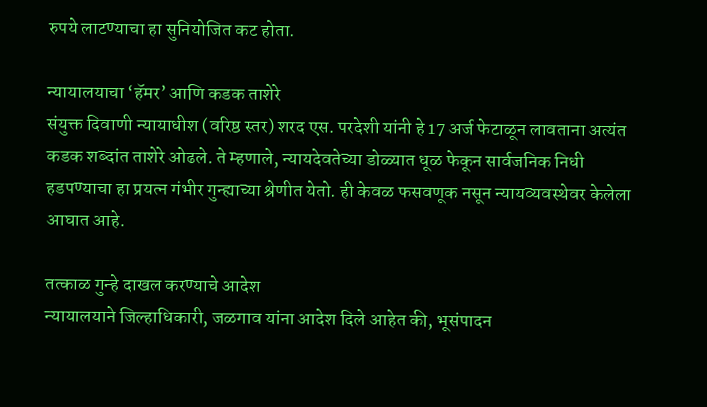रुपये लाटण्याचा हा सुनियोजित कट होता.

न्यायालयाचा ‘हॅमर’ आणि कडक ताशेरे
संयुक्त दिवाणी न्यायाधीश (वरिष्ठ स्तर) शरद एस. परदेशी यांनी हे 17 अर्ज फेटाळून लावताना अत्यंत कडक शब्दांत ताशेरे ओढले. ते म्हणाले, न्यायदेवतेच्या डोळ्यात धूळ फेकून सार्वजनिक निधी हडपण्याचा हा प्रयत्न गंभीर गुन्ह्याच्या श्रेणीत येतो. ही केवळ फसवणूक नसून न्यायव्यवस्थेवर केलेला आघात आहे.

तत्काळ गुन्हे दाखल करण्याचे आदेश
न्यायालयाने जिल्हाधिकारी, जळगाव यांना आदेश दिले आहेत की, भूसंपादन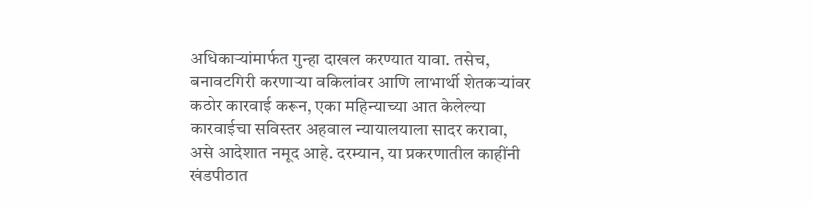अधिकार्‍यांमार्फत गुन्हा दाखल करण्यात यावा. तसेच, बनावटगिरी करणार्‍या वकिलांवर आणि लाभार्थी शेतकर्‍यांवर कठोर कारवाई करून, एका महिन्याच्या आत केलेल्या कारवाईचा सविस्तर अहवाल न्यायालयाला सादर करावा, असे आदेशात नमूद आहे. दरम्यान, या प्रकरणातील काहींनी खंडपीठात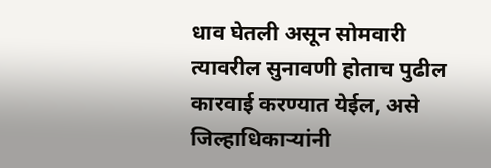धाव घेतली असून सोमवारी त्यावरील सुनावणी होताच पुढील कारवाई करण्यात येईल, असे जिल्हाधिकार्‍यांनी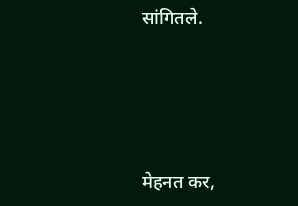सांगितले.





मेहनत कर,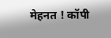मेहनत ! कॉपी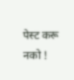पेस्ट करू नको !